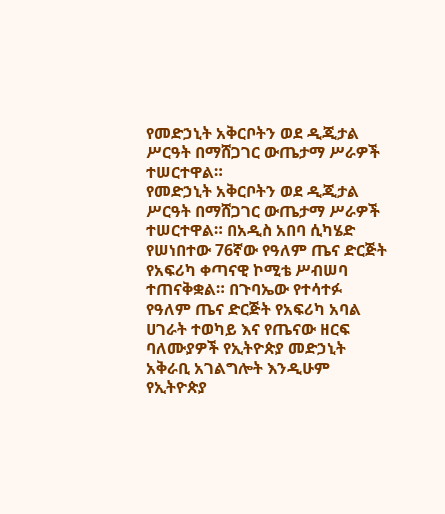የመድኃኒት አቅርቦትን ወደ ዲጂታል ሥርዓት በማሸጋገር ውጤታማ ሥራዎች ተሠርተዋል።
የመድኃኒት አቅርቦትን ወደ ዲጂታል ሥርዓት በማሸጋገር ውጤታማ ሥራዎች ተሠርተዋል። በአዲስ አበባ ሲካሄድ የሠነበተው 76ኛው የዓለም ጤና ድርጅት የአፍሪካ ቀጣናዊ ኮሚቴ ሥብሠባ ተጠናቅቋል። በጉባኤው የተሳተፉ የዓለም ጤና ድርጅት የአፍሪካ አባል ሀገራት ተወካይ እና የጤናው ዘርፍ ባለሙያዎች የኢትዮጵያ መድኃኒት አቅራቢ አገልግሎት እንዲሁም የኢትዮጵያ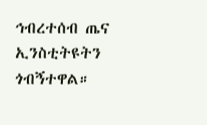ኅብረተሰብ ጤና ኢንስቲትዩትን ጎብኝተዋል።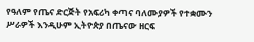የዓለም የጤና ድርጅት የአፍሪካ ቀጣና ባለሙያዎች የተቋሙን ሥራዎች እንዲሁም ኢትዮጵያ በጤናው ዘርፍ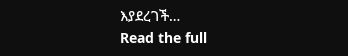እያደረገች…
Read the full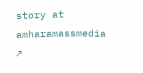story at amharamassmedia ↗